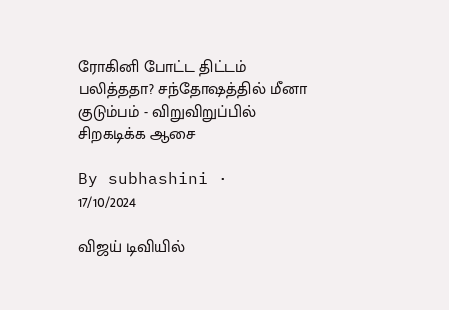ரோகினி போட்ட திட்டம் பலித்ததா? சந்தோஷத்தில் மீனா குடும்பம் - விறுவிறுப்பில் சிறகடிக்க ஆசை

By subhashini · 17/10/2024

விஜய் டிவியில்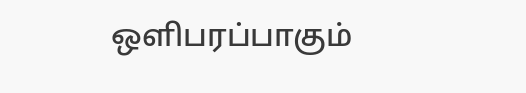ஒளிபரப்பாகும்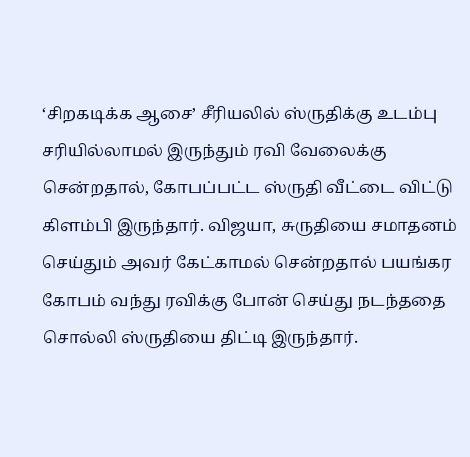‘சிறகடிக்க ஆசை’ சீரியலில் ஸ்ருதிக்கு உடம்பு சரியில்லாமல் இருந்தும் ரவி வேலைக்கு சென்றதால், கோபப்பட்ட ஸ்ருதி வீட்டை விட்டு கிளம்பி இருந்தார். விஜயா, சுருதியை சமாதனம் செய்தும் அவர் கேட்காமல் சென்றதால் பயங்கர கோபம் வந்து ரவிக்கு போன் செய்து நடந்ததை சொல்லி ஸ்ருதியை திட்டி இருந்தார்.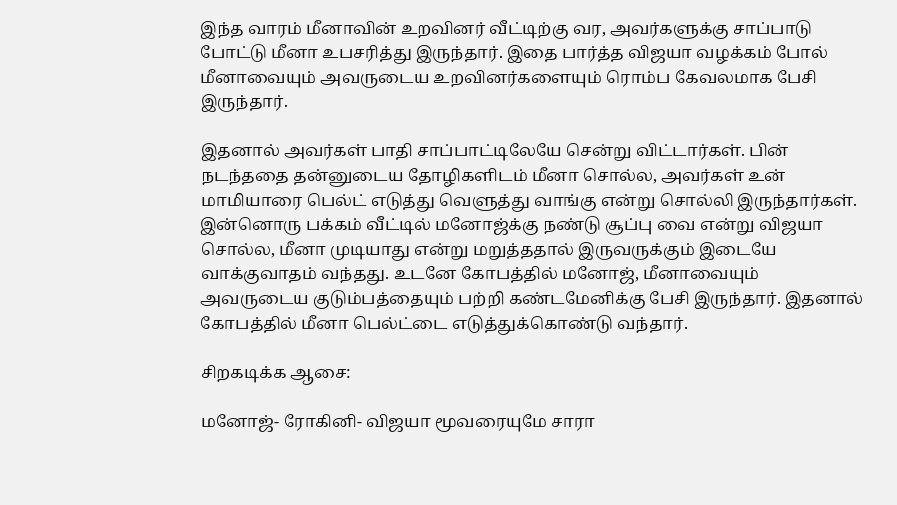இந்த வாரம் மீனாவின் உறவினர் வீட்டிற்கு வர, அவர்களுக்கு சாப்பாடு போட்டு மீனா உபசரித்து இருந்தார். இதை பார்த்த விஜயா வழக்கம் போல் மீனாவையும் அவருடைய உறவினர்களையும் ரொம்ப கேவலமாக பேசி இருந்தார்.

இதனால் அவர்கள் பாதி சாப்பாட்டிலேயே சென்று விட்டார்கள். பின் நடந்ததை தன்னுடைய தோழிகளிடம் மீனா சொல்ல, அவர்கள் உன் மாமியாரை பெல்ட் எடுத்து வெளுத்து வாங்கு என்று சொல்லி இருந்தார்கள். இன்னொரு பக்கம் வீட்டில் மனோஜ்க்கு நண்டு சூப்பு வை என்று விஜயா சொல்ல, மீனா முடியாது என்று மறுத்ததால் இருவருக்கும் இடையே வாக்குவாதம் வந்தது. உடனே கோபத்தில் மனோஜ், மீனாவையும் அவருடைய குடும்பத்தையும் பற்றி கண்டமேனிக்கு பேசி இருந்தார். இதனால் கோபத்தில் மீனா பெல்ட்டை எடுத்துக்கொண்டு வந்தார்.

சிறகடிக்க ஆசை:

மனோஜ்- ரோகினி- விஜயா மூவரையுமே சாரா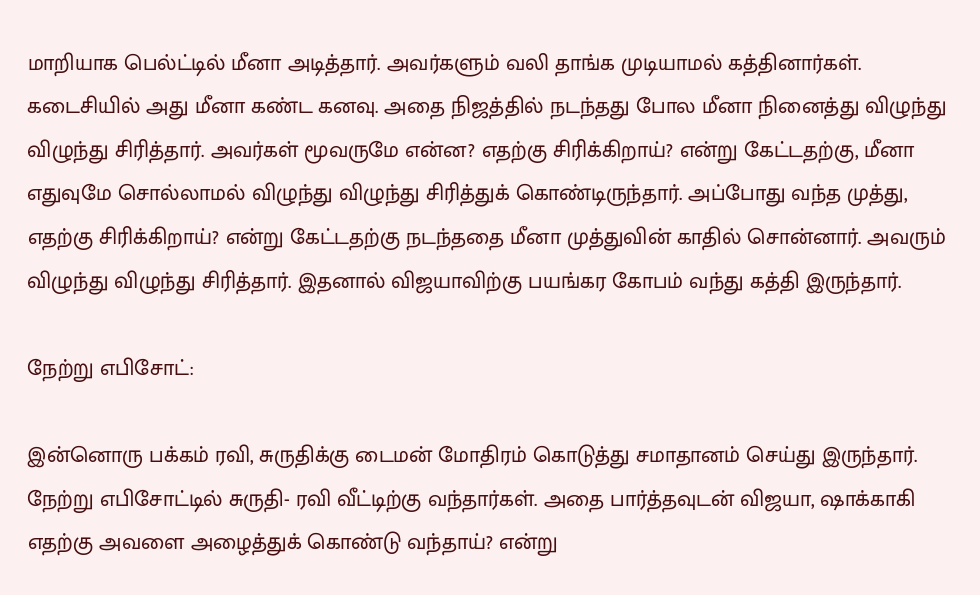மாறியாக பெல்ட்டில் மீனா அடித்தார். அவர்களும் வலி தாங்க முடியாமல் கத்தினார்கள். கடைசியில் அது மீனா கண்ட கனவு. அதை நிஜத்தில் நடந்தது போல மீனா நினைத்து விழுந்து விழுந்து சிரித்தார். அவர்கள் மூவருமே என்ன? எதற்கு சிரிக்கிறாய்? என்று கேட்டதற்கு, மீனா எதுவுமே சொல்லாமல் விழுந்து விழுந்து சிரித்துக் கொண்டிருந்தார். அப்போது வந்த முத்து, எதற்கு சிரிக்கிறாய்? என்று கேட்டதற்கு நடந்ததை மீனா முத்துவின் காதில் சொன்னார். அவரும் விழுந்து விழுந்து சிரித்தார். இதனால் விஜயாவிற்கு பயங்கர கோபம் வந்து கத்தி இருந்தார்.

நேற்று எபிசோட்:

இன்னொரு பக்கம் ரவி, சுருதிக்கு டைமன் மோதிரம் கொடுத்து சமாதானம் செய்து இருந்தார். நேற்று எபிசோட்டில் சுருதி- ரவி வீட்டிற்கு வந்தார்கள். அதை பார்த்தவுடன் விஜயா, ஷாக்காகி எதற்கு அவளை அழைத்துக் கொண்டு வந்தாய்? என்று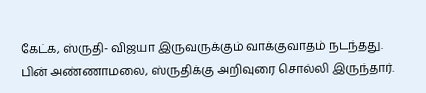கேட்க, ஸ்ருதி- விஜயா இருவருக்கும் வாக்குவாதம் நடந்தது. பின் அண்ணாமலை, ஸ்ருதிக்கு அறிவுரை சொல்லி இருந்தார்.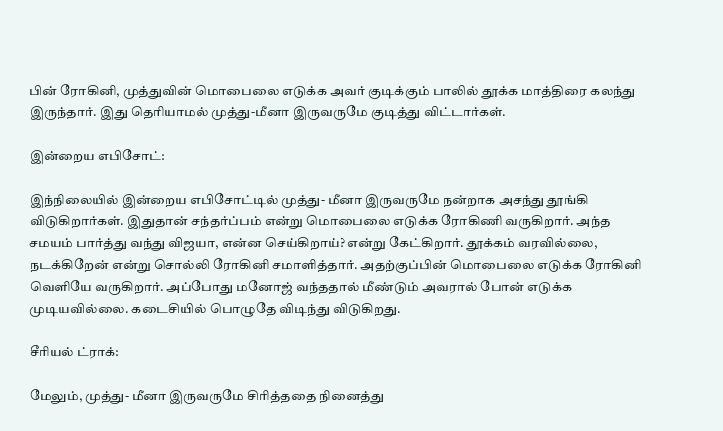பின் ரோகினி, முத்துவின் மொபைலை எடுக்க அவர் குடிக்கும் பாலில் தூக்க மாத்திரை கலந்து இருந்தார். இது தெரியாமல் முத்து-மீனா இருவருமே குடித்து விட்டார்கள்.

இன்றைய எபிசோட்:

இந்நிலையில் இன்றைய எபிசோட்டில் முத்து- மீனா இருவருமே நன்றாக அசந்து தூங்கி விடுகிறார்கள். இதுதான் சந்தர்ப்பம் என்று மொபைலை எடுக்க ரோகிணி வருகிறார். அந்த சமயம் பார்த்து வந்து விஜயா, என்ன செய்கிறாய்? என்று கேட்கிறார். தூக்கம் வரவில்லை, நடக்கிறேன் என்று சொல்லி ரோகினி சமாளித்தார். அதற்குப்பின் மொபைலை எடுக்க ரோகினி வெளியே வருகிறார். அப்போது மனோஜ் வந்ததால் மீண்டும் அவரால் போன் எடுக்க முடியவில்லை. கடைசியில் பொழுதே விடிந்து விடுகிறது.

சீரியல் ட்ராக்:

மேலும், முத்து- மீனா இருவருமே சிரித்ததை நினைத்து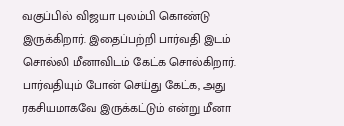வகுப்பில் விஜயா புலம்பி கொண்டு இருக்கிறார். இதைப்பற்றி பார்வதி இடம் சொல்லி மீனாவிடம் கேட்க சொல்கிறார். பார்வதியும் போன் செய்து கேட்க, அது ரகசியமாகவே இருக்கட்டும் என்று மீனா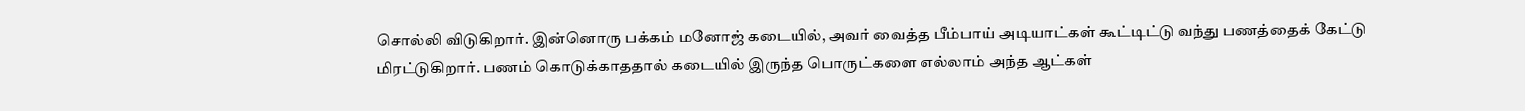சொல்லி விடுகிறார். இன்னொரு பக்கம் மனோஜ் கடையில், அவர் வைத்த பீம்பாய் அடியாட்கள் கூட்டிட்டு வந்து பணத்தைக் கேட்டு மிரட்டுகிறார். பணம் கொடுக்காததால் கடையில் இருந்த பொருட்களை எல்லாம் அந்த ஆட்கள்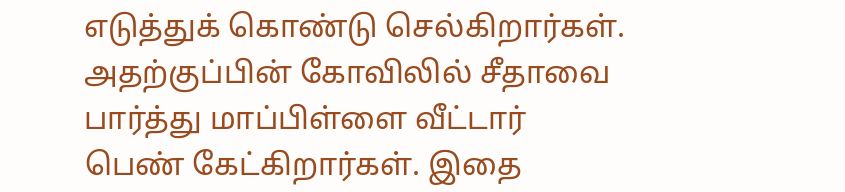எடுத்துக் கொண்டு செல்கிறார்கள். அதற்குப்பின் கோவிலில் சீதாவை பார்த்து மாப்பிள்ளை வீட்டார் பெண் கேட்கிறார்கள். இதை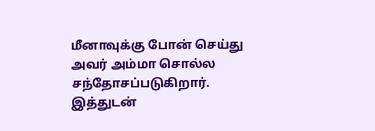மீனாவுக்கு போன் செய்து அவர் அம்மா சொல்ல சந்தோசப்படுகிறார். இத்துடன்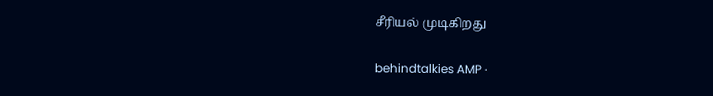சீரியல் முடிகிறது

behindtalkies AMP ·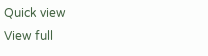Quick view
View full